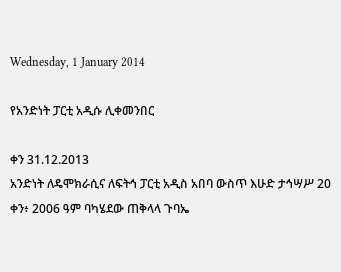Wednesday, 1 January 2014

የአንድነት ፓርቲ አዲሱ ሊቀመንበር

ቀን 31.12.2013
አንድነት ለዴሞክራሲና ለፍትኅ ፓርቲ አዲስ አበባ ውስጥ እሁድ ታኅሣሥ 20 ቀን፥ 2006 ዓም ባካሄደው ጠቅላላ ጉባኤ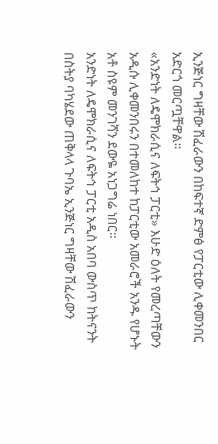ኢንጅነር ግዛቸው ሽፈራውን በከፍተኛ ድምፅ የፓርቲው ሊቀመንበር አድርጎ መርጧቸዋል።
«አንድነት ለዴሞክራሲና ለፍትኅ ፓርቲ» እሁድ ዕለት የመረጣቸውን አዲሱ ሊቀመንበሩን በተመለከተ ከፓርቲው አመራሮች አንዱ የሆኑት አቶ ስዩም መንገሻን ደውዬ አነጋግሬ ነበር።
አንድነት ለዴሞክራሲና ለፍትኅ ፓርቲ አዲስ አበባ ውስጥ ከትናንት በስትያ ባካሄደው ጠቅላላ ጉባኤ ኢንጅነር ግዛቸው ሽፈራውን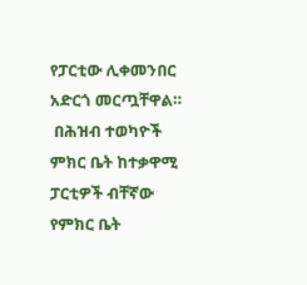የፓርቲው ሊቀመንበር አድርጎ መርጧቸዋል።
 በሕዝብ ተወካዮች ምክር ቤት ከተቃዋሚ ፓርቲዎች ብቸኛው የምክር ቤት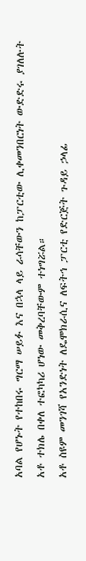አባል የሆኑት የተከበሩ ግርማ ሠይፉ እና በኋላ ላይ ራሳቸውን ከፓርቲው ሊቀመንበርነት ውድድሩ ያገለሉት አቶ ተክሌ በቀለ ተፎካካሪ ሆነው መቅረባቸውም ተነግሯል።
አቶ ስዩም መንገሻ የአንድነት ለዴሞክራሲና ለፍትኅ ፓርቲ የድርጅት ጉዳይ ኃላፊ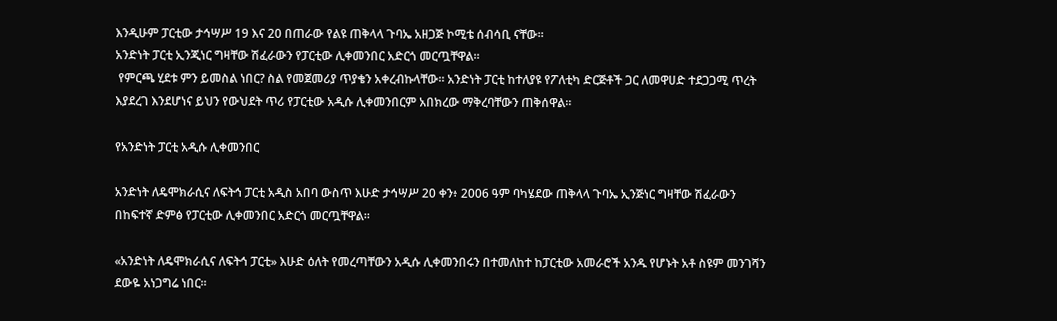እንዲሁም ፓርቲው ታኅሣሥ 19 እና 20 በጠራው የልዩ ጠቅላላ ጉባኤ አዘጋጅ ኮሚቴ ሰብሳቢ ናቸው።
አንድነት ፓርቲ ኢንጂነር ግዛቸው ሽፈራውን የፓርቲው ሊቀመንበር አድርጎ መርጧቸዋል።
 የምርጫ ሂደቱ ምን ይመስል ነበር? ስል የመጀመሪያ ጥያቄን አቀረብኩላቸው። አንድነት ፓርቲ ከተለያዩ የፖለቲካ ድርጅቶች ጋር ለመዋሀድ ተደጋጋሚ ጥረት እያደረገ እንደሆነና ይህን የውህደት ጥሪ የፓርቲው አዲሱ ሊቀመንበርም አበክረው ማቅረባቸውን ጠቅሰዋል።

የአንድነት ፓርቲ አዲሱ ሊቀመንበር

አንድነት ለዴሞክራሲና ለፍትኅ ፓርቲ አዲስ አበባ ውስጥ እሁድ ታኅሣሥ 20 ቀን፥ 2006 ዓም ባካሄደው ጠቅላላ ጉባኤ ኢንጅነር ግዛቸው ሽፈራውን በከፍተኛ ድምፅ የፓርቲው ሊቀመንበር አድርጎ መርጧቸዋል።

«አንድነት ለዴሞክራሲና ለፍትኅ ፓርቲ» እሁድ ዕለት የመረጣቸውን አዲሱ ሊቀመንበሩን በተመለከተ ከፓርቲው አመራሮች አንዱ የሆኑት አቶ ስዩም መንገሻን ደውዬ አነጋግሬ ነበር።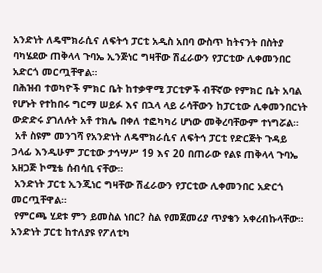አንድነት ለዴሞክራሲና ለፍትኅ ፓርቲ አዲስ አበባ ውስጥ ከትናንት በስትያ ባካሄደው ጠቅላላ ጉባኤ ኢንጅነር ግዛቸው ሽፈራውን የፓርቲው ሊቀመንበር አድርጎ መርጧቸዋል።
በሕዝብ ተወካዮች ምክር ቤት ከተቃዋሚ ፓርቲዎች ብቸኛው የምክር ቤት አባል የሆኑት የተከበሩ ግርማ ሠይፉ እና በኋላ ላይ ራሳቸውን ከፓርቲው ሊቀመንበርነት ውድድሩ ያገለሉት አቶ ተክሌ በቀለ ተፎካካሪ ሆነው መቅረባቸውም ተነግሯል።
 አቶ ስዩም መንገሻ የአንድነት ለዴሞክራሲና ለፍትኅ ፓርቲ የድርጅት ጉዳይ ኃላፊ እንዲሁም ፓርቲው ታኅሣሥ 19 እና 20 በጠራው የልዩ ጠቅላላ ጉባኤ አዘጋጅ ኮሚቴ ሰብሳቢ ናቸው።
 አንድነት ፓርቲ ኢንጂነር ግዛቸው ሽፈራውን የፓርቲው ሊቀመንበር አድርጎ መርጧቸዋል።
 የምርጫ ሂደቱ ምን ይመስል ነበር? ስል የመጀመሪያ ጥያቄን አቀረብኩላቸው። አንድነት ፓርቲ ከተለያዩ የፖለቲካ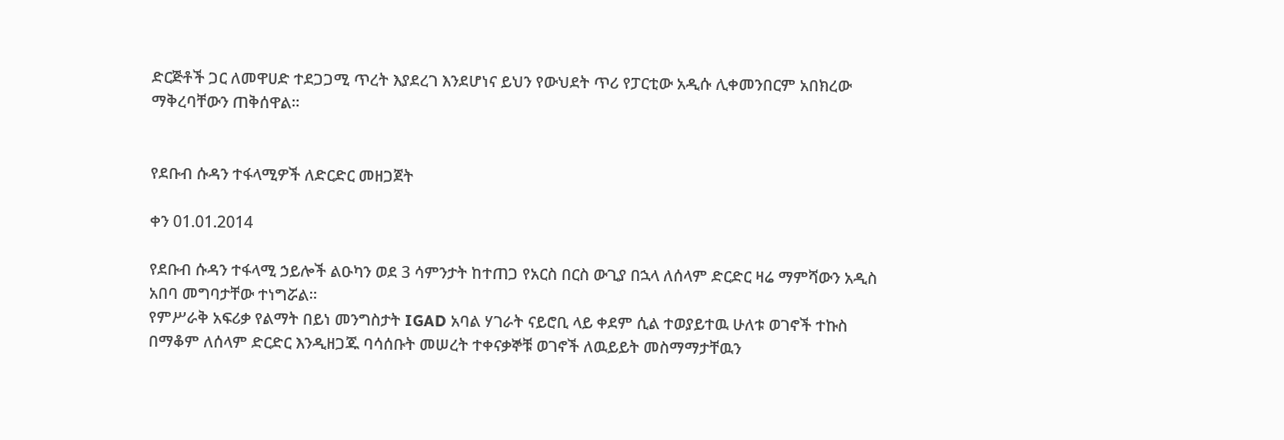ድርጅቶች ጋር ለመዋሀድ ተደጋጋሚ ጥረት እያደረገ እንደሆነና ይህን የውህደት ጥሪ የፓርቲው አዲሱ ሊቀመንበርም አበክረው ማቅረባቸውን ጠቅሰዋል።


የደቡብ ሱዳን ተፋላሚዎች ለድርድር መዘጋጀት

ቀን 01.01.2014

የደቡብ ሱዳን ተፋላሚ ኃይሎች ልዑካን ወደ 3 ሳምንታት ከተጠጋ የአርስ በርስ ውጊያ በኋላ ለሰላም ድርድር ዛሬ ማምሻውን አዲስ አበባ መግባታቸው ተነግሯል።
የምሥራቅ አፍሪቃ የልማት በይነ መንግስታት IGAD አባል ሃገራት ናይሮቢ ላይ ቀደም ሲል ተወያይተዉ ሁለቱ ወገኖች ተኩስ በማቆም ለሰላም ድርድር እንዲዘጋጁ ባሳሰቡት መሠረት ተቀናቃኞቹ ወገኖች ለዉይይት መስማማታቸዉን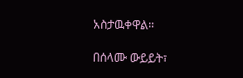አስታዉቀዋል።

በሰላሙ ውይይት፣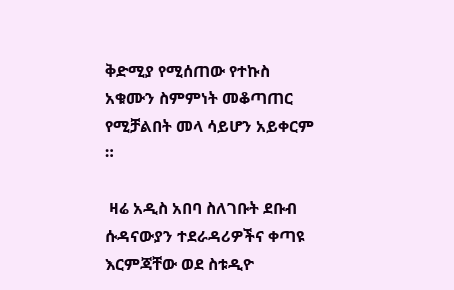ቅድሚያ የሚሰጠው የተኩስ አቁሙን ስምምነት መቆጣጠር የሚቻልበት መላ ሳይሆን አይቀርም ።

 ዛሬ አዲስ አበባ ስለገቡት ደቡብ ሱዳናውያን ተደራዳሪዎችና ቀጣዩ እርምጃቸው ወደ ስቱዲዮ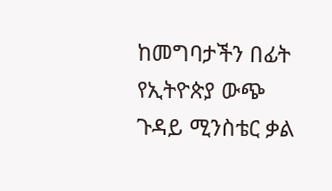ከመግባታችን በፊት የኢትዮጵያ ውጭ ጉዳይ ሚንስቴር ቃል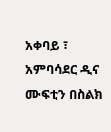አቀባይ ፣ አምባሳደር ዲና ሙፍቲን በስልክ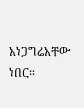አነጋግሬአቸው ነበር።